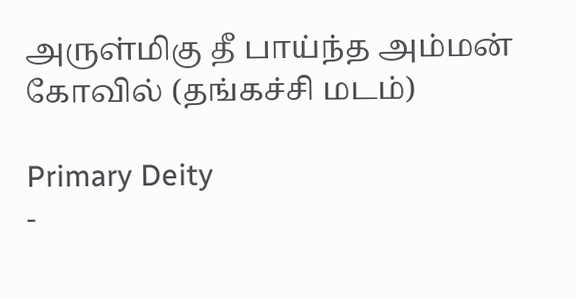அருள்மிகு தீ பாய்ந்த அம்மன் கோவில் (தங்கச்சி மடம்)

Primary Deity
-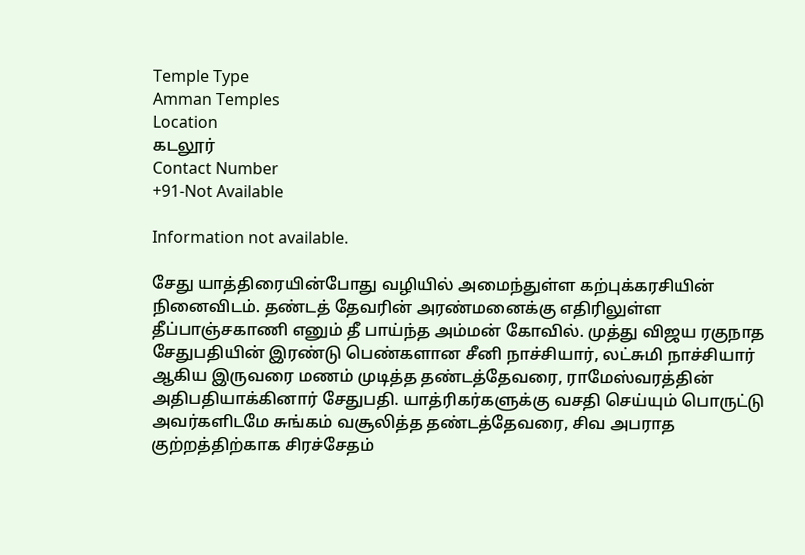Temple Type
Amman Temples
Location
கடலூர்
Contact Number
+91-Not Available

Information not available.

சேது யாத்திரையின்போது வழியில் அமைந்துள்ள கற்புக்கரசியின் நினைவிடம். தண்டத் தேவரின் அரண்மனைக்கு எதிரிலுள்ள தீப்பாஞ்சகாணி எனும் தீ பாய்ந்த அம்மன் கோவில். முத்து விஜய ரகுநாத சேதுபதியின் இரண்டு பெண்களான சீனி நாச்சியார், லட்சுமி நாச்சியார் ஆகிய இருவரை மணம் முடித்த தண்டத்தேவரை, ராமேஸ்வரத்தின் அதிபதியாக்கினார் சேதுபதி. யாத்ரிகர்களுக்கு வசதி செய்யும் பொருட்டு அவர்களிடமே சுங்கம் வசூலித்த தண்டத்தேவரை, சிவ அபராத குற்றத்திற்காக சிரச்சேதம்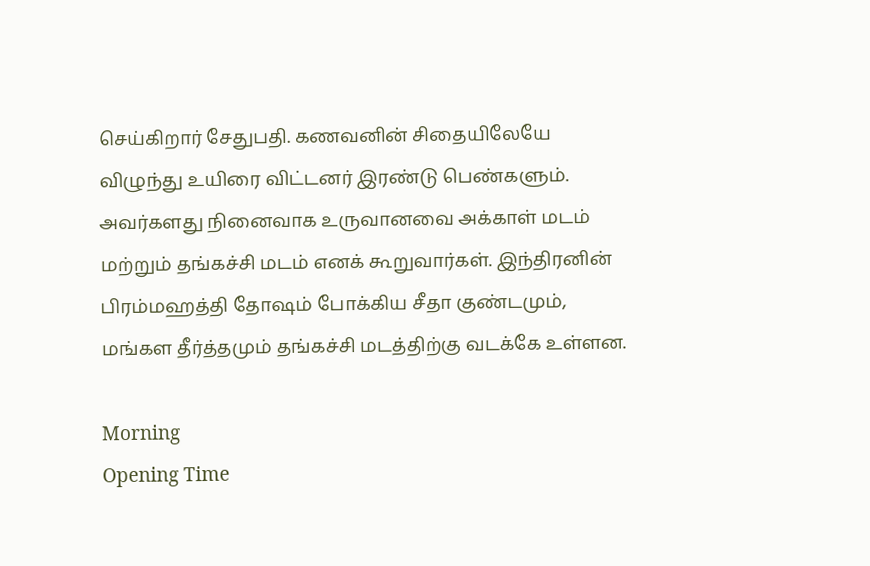செய்கிறார் சேதுபதி. கணவனின் சிதையிலேயே விழுந்து உயிரை விட்டனர் இரண்டு பெண்களும். அவர்களது நினைவாக உருவானவை அக்காள் மடம் மற்றும் தங்கச்சி மடம் எனக் கூறுவார்கள். இந்திரனின் பிரம்மஹத்தி தோஷம் போக்கிய சீதா குண்டமும், மங்கள தீர்த்தமும் தங்கச்சி மடத்திற்கு வடக்கே உள்ளன.

Morning
Opening Time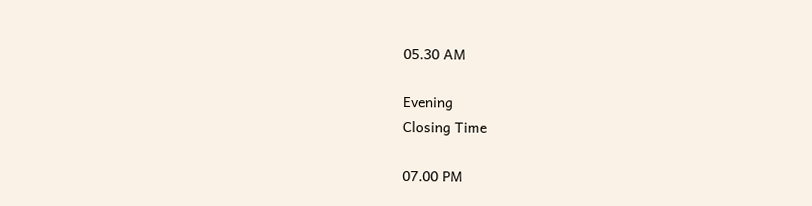05.30 AM

Evening
Closing Time

07.00 PM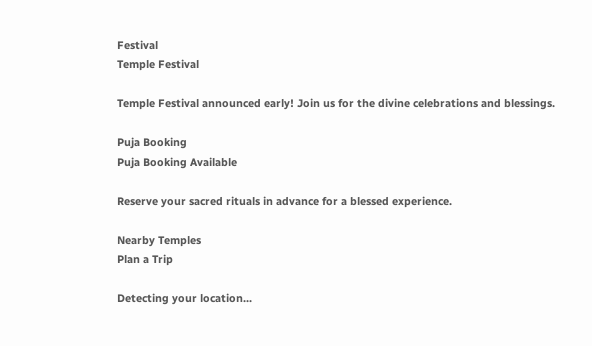Festival
Temple Festival

Temple Festival announced early! Join us for the divine celebrations and blessings.

Puja Booking
Puja Booking Available

Reserve your sacred rituals in advance for a blessed experience.

Nearby Temples
Plan a Trip

Detecting your location...